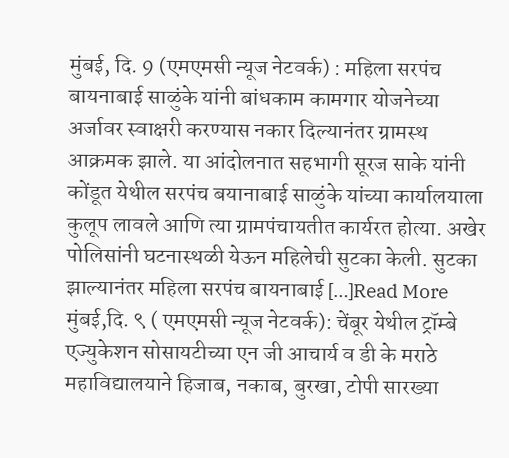मुंबई, दि. 9 (एमएमसी न्यूज नेटवर्क) : महिला सरपंच बायनाबाई साळुंके यांनी बांधकाम कामगार योजनेच्या अर्जावर स्वाक्षरी करण्यास नकार दिल्यानंतर ग्रामस्थ आक्रमक झाले. या आंदोलनात सहभागी सूरज साके यांनी कोंडूत येथील सरपंच बयानाबाई साळुंके यांच्या कार्यालयाला कुलूप लावले आणि त्या ग्रामपंचायतीत कार्यरत होत्या. अखेर पोलिसांनी घटनास्थळी येऊन महिलेची सुटका केली. सुटका झाल्यानंतर महिला सरपंच बायनाबाई […]Read More
मुंबई,दि. ९ ( एमएमसी न्यूज नेटवर्क): चेंबूर येथील ट्रॉम्बे एज्युकेशन सोसायटीच्या एन जी आचार्य व डी के मराठे महाविद्यालयाने हिजाब, नकाब, बुरखा, टोपी सारख्या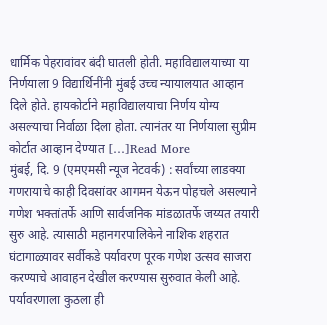धार्मिक पेहरावांवर बंदी घातली होती. महाविद्यालयाच्या या निर्णयाला 9 विद्यार्थिनींनी मुंबई उच्च न्यायालयात आव्हान दिले होते. हायकोर्टाने महाविद्यालयाचा निर्णय योग्य असल्याचा निर्वाळा दिला होता. त्यानंतर या निर्णयाला सुप्रीम कोर्टात आव्हान देण्यात […]Read More
मुंबई, दि. 9 (एमएमसी न्यूज नेटवर्क) : सर्वांच्या लाडक्या गणरायाचे काही दिवसांवर आगमन येऊन पोहचले असल्याने गणेश भक्तांतर्फे आणि सार्वजनिक मांडळातर्फे जय्यत तयारी सुरु आहे. त्यासाठी महानगरपालिकेने नाशिक शहरात घंटागाळ्यावर सर्वीकडे पर्यावरण पूरक गणेश उत्सव साजरा करण्याचे आवाहन देखील करण्यास सुरुवात केली आहे. पर्यावरणाला कुठला ही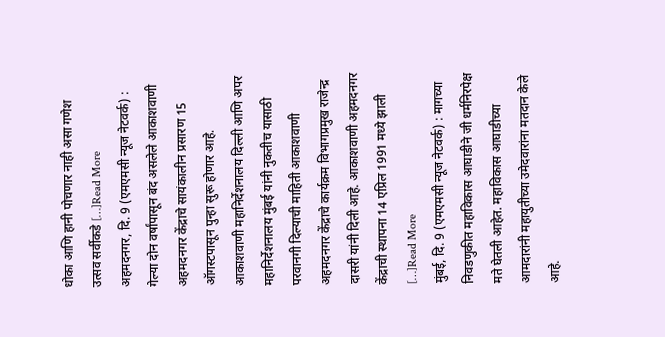धोका आणि हानी पोचणार नाही असा गणेश उत्सव सर्वीकडे […]Read More
अहमदनगर, दि. 9 (एमएमसी न्यूज नेटवर्क) : गेल्या दोन वर्षांपासून बंद असलेले आकाशवाणी अहमदनगर केंद्राचे सायंकालीन प्रसारण 15 ऑगस्टपासून पुन्हा सुरू होणार आहे. आकाशवाणी महानिर्देशनालय दिल्ली आणि अपर महानिर्देशनालय मुंबई यांनी नुकतीच यासाठी परवानगी दिल्याची माहिती आकाशवाणी अहमदनगर केंद्राचे कार्यक्रम विभागप्रमुख राजेन्द्र दासरी यांनी दिली आहे. आकाशवाणी अहमदनगर केंद्राची स्थापना 14 एप्रिल 1991 मध्ये झाली […]Read More
मुंबई, दि. 9 (एमएमसी न्यूज नेटवर्क) : मागच्या निवडणुकीत महाविकास आघाडीने जी धर्मनिरपेक्ष मते घेतली आहेत. महाविकास आघाडीच्या आमदारांनी महायुतीच्या उमेदवारांना मतदान केले आहे.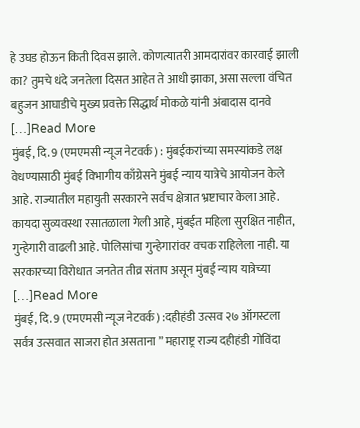हे उघड होऊन किती दिवस झाले. कोणत्यातरी आमदारांवर कारवाई झाली का? तुमचे धंदे जनतेला दिसत आहेत ते आधी झाका, असा सल्ला वंचित बहुजन आघाडीचे मुख्य प्रवक्ते सिद्धार्थ मोकळे यांनी अंबादास दानवे […]Read More
मुंबई, दि. 9 (एमएमसी न्यूज नेटवर्क) : मुंबईकरांच्या समस्यांकडे लक्ष वेधण्यासाठी मुंबई विभागीय काँग्रेसने मुंबई न्याय यात्रेचे आयोजन केले आहे. राज्यातील महायुती सरकारने सर्वच क्षेत्रात भ्रष्टाचार केला आहे. कायदा सुव्यवस्था रसातळाला गेली आहे, मुंबईत महिला सुरक्षित नाहीत, गुन्हेगारी वाढली आहे. पोलिसांचा गुन्हेगारांवर वचक राहिलेला नाही. या सरकारच्या विरोधात जनतेत तीव्र संताप असून मुंबई न्याय यात्रेच्या […]Read More
मुंबई, दि. 9 (एमएमसी न्यूज नेटवर्क) :दहीहंडी उत्सव २७ ऑगस्टला सर्वत्र उत्सवात साजरा होत असताना ” महाराष्ट्र राज्य दहीहंडी गोविंदा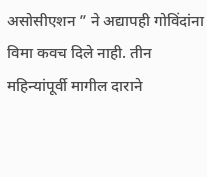असोसीएशन ” ने अद्यापही गोविंदांना विमा कवच दिले नाही. तीन महिन्यांपूर्वी मागील दाराने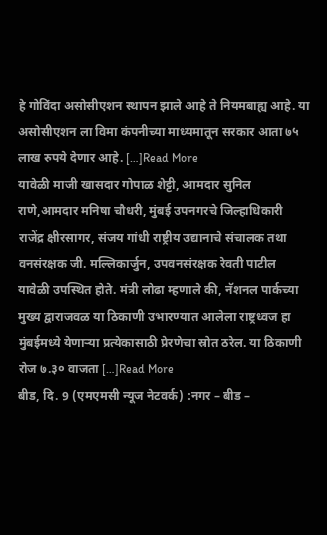हे गोविंदा असोसीएशन स्थापन झाले आहे ते नियमबाह्य आहे. या असोसीएशन ला विमा कंपनीच्या माध्यमातून सरकार आता ७५ लाख रुपये देणार आहे. […]Read More
यावेळी माजी खासदार गोपाळ शेट्टी, आमदार सुनिल राणे,आमदार मनिषा चौधरी, मुंबई उपनगरचे जिल्हाधिकारी राजेंद्र क्षीरसागर, संजय गांधी राष्ट्रीय उद्यानाचे संचालक तथा वनसंरक्षक जी. मल्लिकार्जुन, उपवनसंरक्षक रेवती पाटील यावेळी उपस्थित होते. मंत्री लोढा म्हणाले की, नॅशनल पार्कच्या मुख्य द्वाराजवळ या ठिकाणी उभारण्यात आलेला राष्ट्रध्वज हा मुंबईमध्ये येणाऱ्या प्रत्येकासाठी प्रेरणेचा स्रोत ठरेल. या ठिकाणी रोज ७.३० वाजता […]Read More
बीड, दि. 9 (एमएमसी न्यूज नेटवर्क) :नगर – बीड –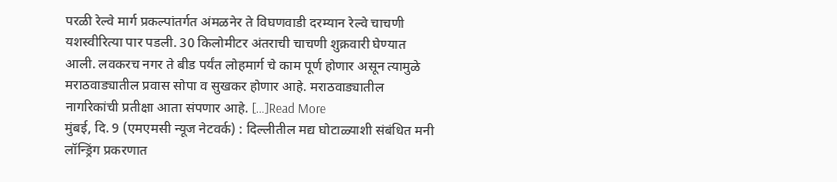परळी रेल्वे मार्ग प्रकल्पांतर्गत अंमळनेर ते विघणवाडी दरम्यान रेल्वे चाचणी यशस्वीरित्या पार पडली. 30 किलोमीटर अंतराची चाचणी शुक्रवारी घेण्यात आली. लवकरच नगर ते बीड पर्यंत लोहमार्ग चे काम पूर्ण होणार असून त्यामुळे मराठवाड्यातील प्रवास सोपा व सुखकर होणार आहे. मराठवाड्यातील नागरिकांची प्रतीक्षा आता संपणार आहे. […]Read More
मुंबई, दि. 9 (एमएमसी न्यूज नेटवर्क) : दिल्लीतील मद्य घोटाळ्याशी संबंधित मनी लॉन्ड्रिंग प्रकरणात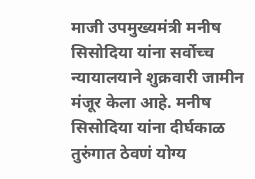माजी उपमुख्यमंत्री मनीष सिसोदिया यांना सर्वोच्च न्यायालयाने शुक्रवारी जामीन मंजूर केला आहे. मनीष सिसोदिया यांना दीर्घकाळ तुरुंगात ठेवणं योग्य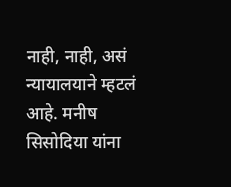नाही, नाही, असं न्यायालयाने म्हटलं आहे. मनीष सिसोदिया यांना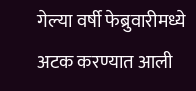गेल्या वर्षी फेब्रुवारीमध्ये अटक करण्यात आली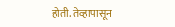होती. तेव्हापासून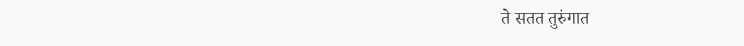ते सतत तुरुंगात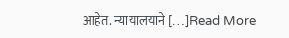आहेत. न्यायालयाने […]Read More